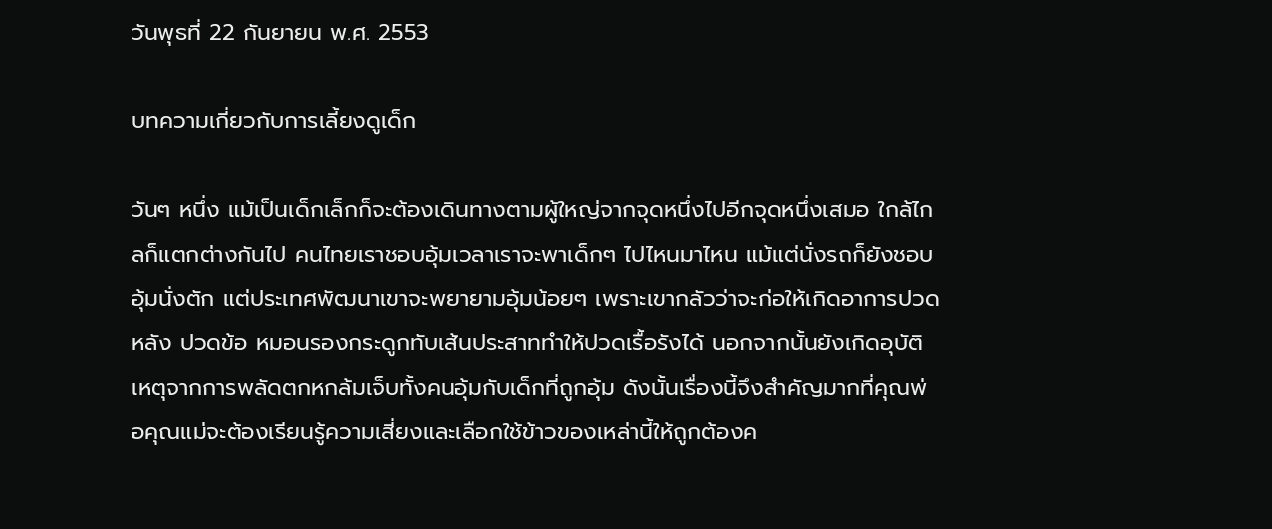วันพุธที่ 22 กันยายน พ.ศ. 2553

บทความเกี่ยวกับการเลี้ยงดูเด็ก

วันๆ หนึ่ง แม้เป็นเด็กเล็กก็จะต้องเดินทางตามผู้ใหญ่จากจุดหนึ่งไปอีกจุดหนึ่งเสมอ ใกล้ไกลก็แตกต่างกันไป คนไทยเราชอบอุ้มเวลาเราจะพาเด็กๆ ไปไหนมาไหน แม้แต่นั่งรถก็ยังชอบอุ้มนั่งตัก แต่ประเทศพัฒนาเขาจะพยายามอุ้มน้อยๆ เพราะเขากลัวว่าจะก่อให้เกิดอาการปวดหลัง ปวดข้อ หมอนรองกระดูกทับเส้นประสาททำให้ปวดเรื้อรังได้ นอกจากนั้นยังเกิดอุบัติเหตุจากการพลัดตกหกล้มเจ็บทั้งคนอุ้มกับเด็กที่ถูกอุ้ม ดังนั้นเรื่องนี้จึงสำคัญมากที่คุณพ่อคุณแม่จะต้องเรียนรู้ความเสี่ยงและเลือกใช้ข้าวของเหล่านี้ให้ถูกต้องค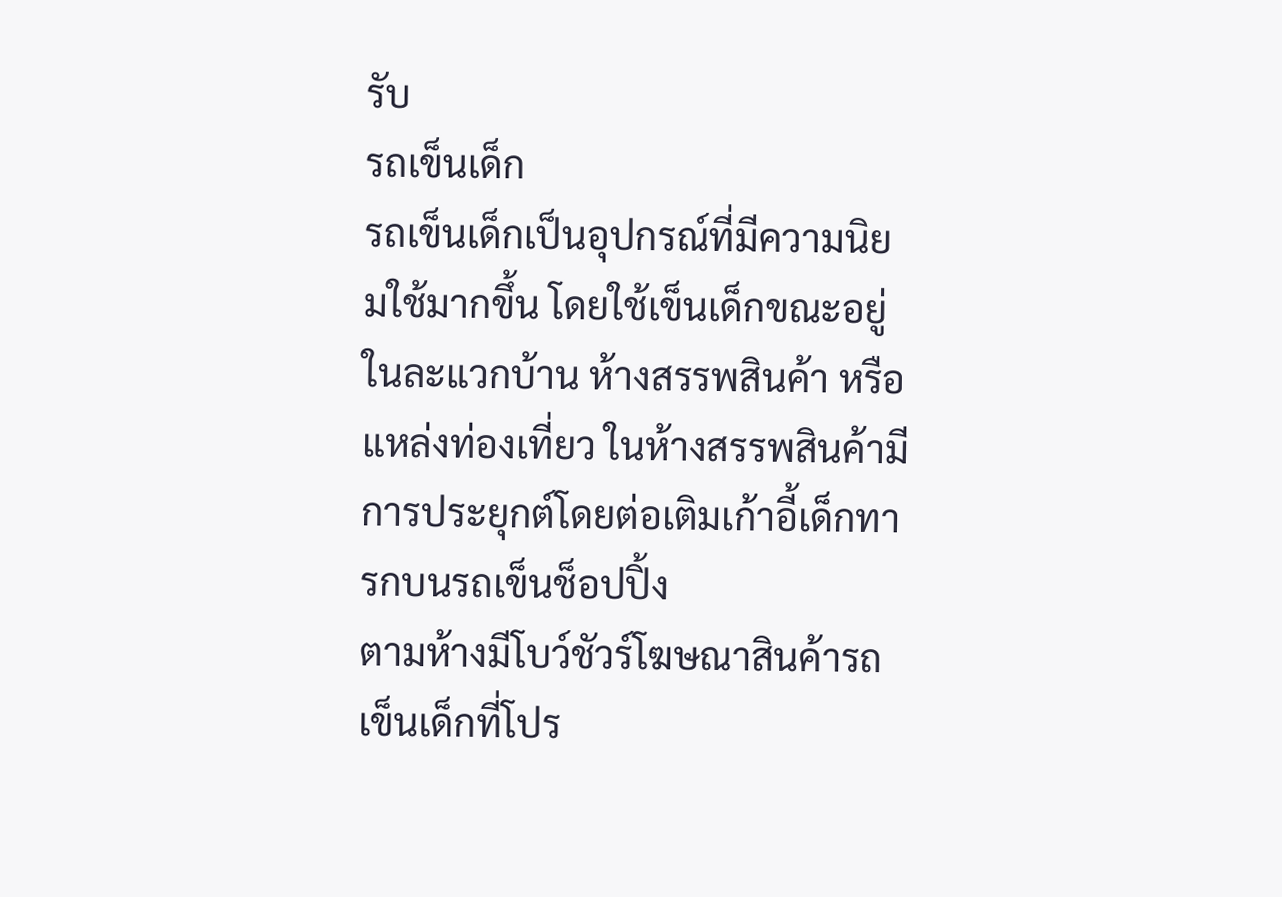รับ
รถเข็นเด็ก
รถเข็นเด็กเป็นอุปกรณ์ที่มีความนิยมใช้มากขึ้น โดยใช้เข็นเด็กขณะอยู่ในละแวกบ้าน ห้างสรรพสินค้า หรือแหล่งท่องเที่ยว ในห้างสรรพสินค้ามีการประยุกต์โดยต่อเติมเก้าอี้เด็กทารกบนรถเข็นช็อปปิ้ง
ตามห้างมีโบว์ชัวร์โฆษณาสินค้ารถเข็นเด็กที่โปร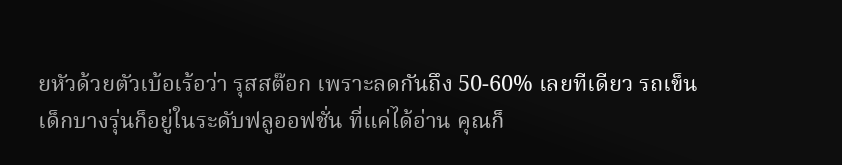ยหัวด้วยตัวเบ้อเร้อว่า รุสสต๊อก เพราะลดกันถึง 50-60% เลยทีเดียว รถเข็นเด็กบางรุ่นก็อยู่ในระดับฟลูออฟชั่น ที่แค่ได้อ่าน คุณก็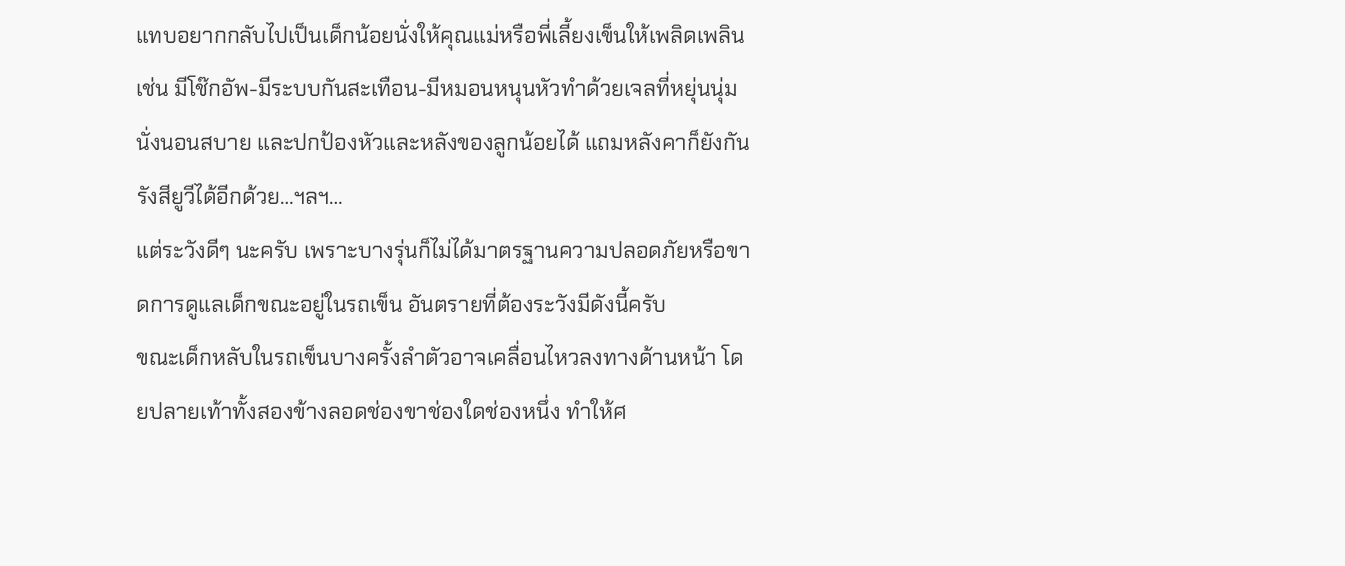แทบอยากกลับไปเป็นเด็กน้อยนั่งให้คุณแม่หรือพี่เลี้ยงเข็นให้เพลิดเพลิน เช่น มีโช๊กอัพ-มีระบบกันสะเทือน-มีหมอนหนุนหัวทำด้วยเจลที่หยุ่นนุ่มนั่งนอนสบาย และปกป้องหัวและหลังของลูกน้อยได้ แถมหลังคาก็ยังกันรังสียูวีได้อีกด้วย…ฯลฯ…
แต่ระวังดีๆ นะครับ เพราะบางรุ่นก็ไม่ได้มาตรฐานความปลอดภัยหรือขาดการดูแลเด็กขณะอยู่ในรถเข็น อันตรายที่ต้องระวังมีดังนี้ครับ
ขณะเด็กหลับในรถเข็นบางครั้งลำตัวอาจเคลื่อนไหวลงทางด้านหน้า โดยปลายเท้าทั้งสองข้างลอดช่องขาช่องใดช่องหนึ่ง ทำให้ศ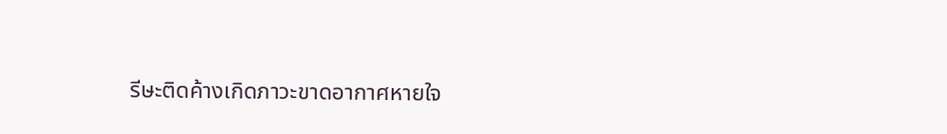รีษะติดค้างเกิดภาวะขาดอากาศหายใจ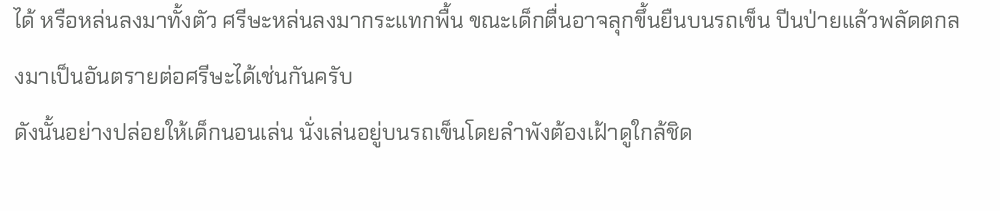ได้ หรือหล่นลงมาทั้งตัว ศรีษะหล่นลงมากระแทกพื้น ขณะเด็กตื่นอาจลุกขึ้นยืนบนรถเข็น ปีนป่ายแล้วพลัดตกลงมาเป็นอันตรายต่อศรีษะได้เช่นกันครับ
ดังนั้นอย่างปล่อยให้เด็กนอนเล่น นั่งเล่นอยู่บนรถเข็นโดยลำพังต้องเฝ้าดูใกล้ชิด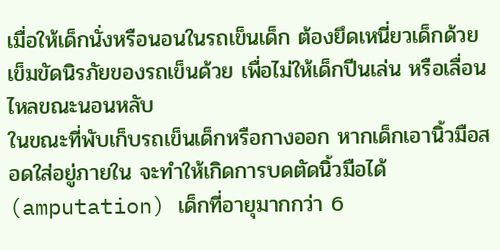เมื่อให้เด็กนั่งหรือนอนในรถเข็นเด็ก ต้องยึดเหนี่ยวเด็กด้วยเข็มขัดนิรภัยของรถเข็นด้วย เพื่อไม่ให้เด็กปีนเล่น หรือเลื่อนไหลขณะนอนหลับ
ในขณะที่พับเก็บรถเข็นเด็กหรือกางออก หากเด็กเอานิ้วมือสอดใส่อยู่ภายใน จะทำให้เกิดการบดตัดนิ้วมือได้ (amputation) เด็กที่อายุมากกว่า 6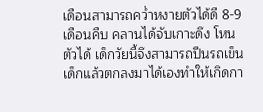เดือนสามารถคว่ำหงายตัวได้ดี 8-9 เดือนคืบ คลานได้จับเกาะดึง โหนตัวได้ เด็กวัยนี้จึงสามารถปีนรถเข็นเด็กแล้วตกลงมาได้เองทำให้เกิดกา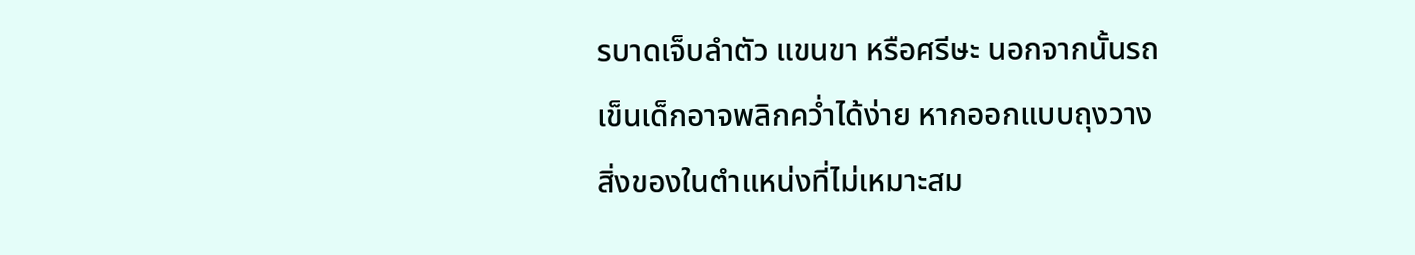รบาดเจ็บลำตัว แขนขา หรือศรีษะ นอกจากนั้นรถเข็นเด็กอาจพลิกคว่ำได้ง่าย หากออกแบบถุงวางสิ่งของในตำแหน่งที่ไม่เหมาะสม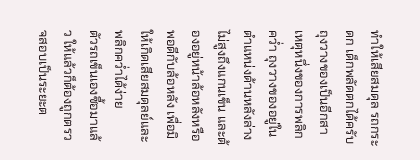ทำให้เสียสมดุล รถกระดก เด็กพลัดตกได้ครับ
ถุงวางของเป็นอีกสาเหตุหนึ่งของการพลิกคว่ำ ถุงวางของอยู่ในตำแหน่งด้านหลังล่าง ไม่สูงถึงแกนเข็น และต้องอยู่หน้าล้อหลังหรือพอดีกับล้อหลัง เพื่อมิให้เกิดเสียสมดุลย์และพลิกคว่ำได้ง่าย
ตัวรถเข็นเองซื้อมาแล้ว ให้แล้วก็ต้องถูกตรวจสอบเป็นระยะต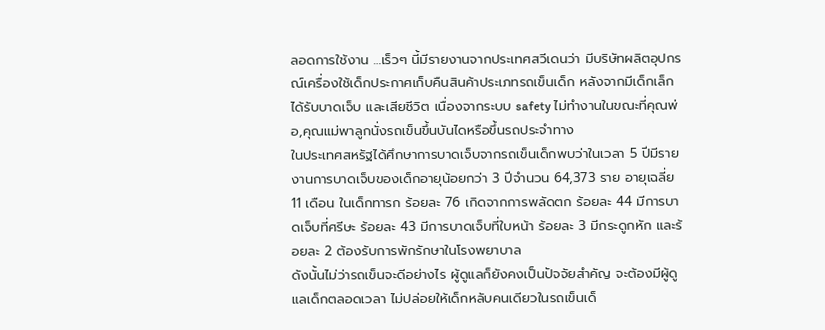ลอดการใช้งาน …เร็วๆ นี้มีรายงานจากประเทศสวีเดนว่า มีบริษัทผลิตอุปกรณ์เครื่องใช้เด็กประกาศเก็บคืนสินค้าประเภทรถเข็นเด็ก หลังจากมีเด็กเล็กได้รับบาดเจ็บ และเสียชีวิต เนื่องจากระบบ safety ไม่ทำงานในขณะที่คุณพ่อ,คุณแม่พาลูกนั่งรถเข็นขึ้นบันไดหรือขึ้นรถประจำทาง
ในประเทศสหรัฐได้ศึกษาการบาดเจ็บจากรถเข็นเด็กพบว่าในเวลา 5 ปีมีรายงานการบาดเจ็บของเด็กอายุน้อยกว่า 3 ปีจำนวน 64,373 ราย อายุเฉลี่ย 11 เดือน ในเด็กทารก ร้อยละ 76 เกิดจากการพลัดตก ร้อยละ 44 มีการบาดเจ็บที่ศรีษะ ร้อยละ 43 มีการบาดเจ็บที่ใบหน้า ร้อยละ 3 มีกระดูกหัก และร้อยละ 2 ต้องรับการพักรักษาในโรงพยาบาล
ดังนั้นไม่ว่ารถเข็นจะดีอย่างไร ผู้ดูแลก็ยังคงเป็นปัจจัยสำคัญ จะต้องมีผู้ดูแลเด็กตลอดเวลา ไม่ปล่อยให้เด็กหลับคนเดียวในรถเข็นเด็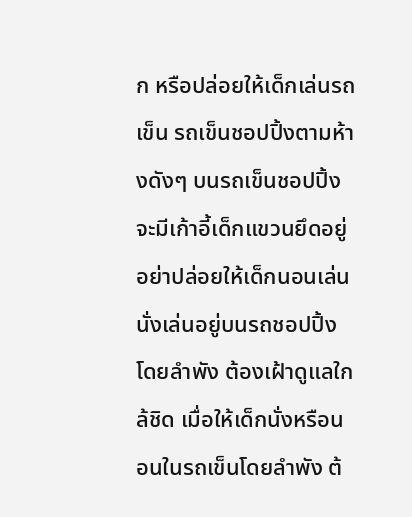ก หรือปล่อยให้เด็กเล่นรถเข็น รถเข็นชอปปิ้งตามห้างดังๆ บนรถเข็นชอปปิ้ง จะมีเก้าอี้เด็กแขวนยึดอยู่ อย่าปล่อยให้เด็กนอนเล่นนั่งเล่นอยู่บนรถชอปปิ้งโดยลำพัง ต้องเฝ้าดูแลใกล้ชิด เมื่อให้เด็กนั่งหรือนอนในรถเข็นโดยลำพัง ต้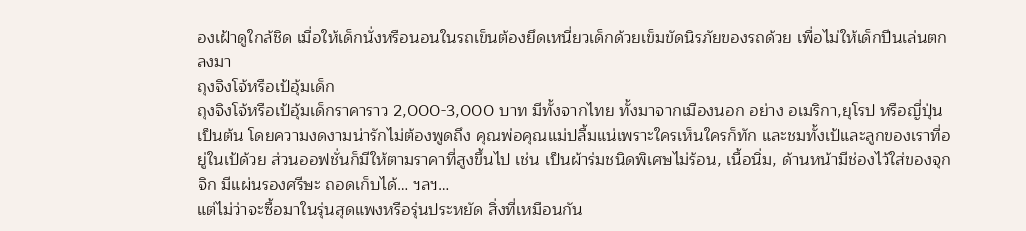องเฝ้าดูใกล้ชิด เมื่อให้เด็กนั่งหรือนอนในรถเข็นต้องยึดเหนี่ยวเด็กด้วยเข็มขัดนิรภัยของรถด้วย เพื่อไม่ให้เด็กปีนเล่นตกลงมา
ถุงจิงโจ้หรือเป้อุ้มเด็ก
ถุงจิงโจ้หรือเป้อุ้มเด็กราคาราว 2,000-3,000 บาท มีทั้งจากไทย ทั้งมาจากเมืองนอก อย่าง อเมริกา,ยุโรป หรือญี่ปุ่น เป็นต้น โดยความงดงามน่ารักไม่ต้องพูดถึง คุณพ่อคุณแม่ปลื้มแน่เพราะใครเห็นใครก็ทัก และชมทั้งเป้และลูกของเราที่อยู่ในเป้ด้วย ส่วนออฟชั่นก็มีให้ตามราคาที่สูงขึ้นไป เช่น เป็นผ้าร่มชนิดพิเศษไม่ร้อน, เนื้อนิ่ม, ด้านหน้ามีช่องไว้ใส่ของจุกจิก มีแผ่นรองศรีษะ ถอดเก็บได้… ฯลฯ…
แต่ไม่ว่าจะซื้อมาในรุ่นสุดแพงหรือรุ่นประหยัด สิ่งที่เหมือนกัน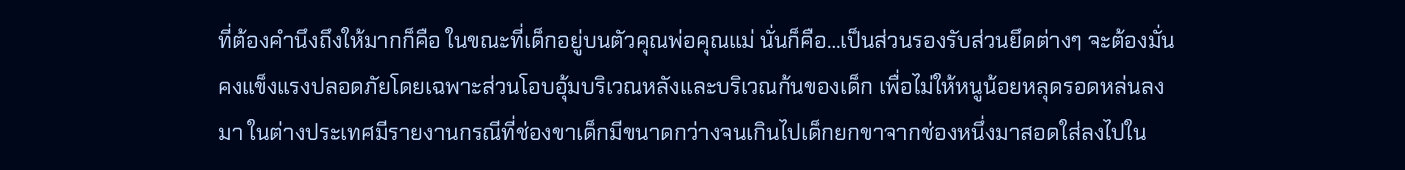ที่ต้องคำนึงถึงให้มากก็คือ ในขณะที่เด็กอยู่บนตัวคุณพ่อคุณแม่ นั่นก็คือ…เป็นส่วนรองรับส่วนยึดต่างๆ จะต้องมั่นคงแข็งแรงปลอดภัยโดยเฉพาะส่วนโอบอุ้มบริเวณหลังและบริเวณก้นของเด็ก เพื่อไม่ให้หนูน้อยหลุดรอดหล่นลงมา ในต่างประเทศมีรายงานกรณีที่ช่องขาเด็กมีขนาดกว่างจนเกินไปเด็กยกขาจากช่องหนึ่งมาสอดใส่ลงไปใน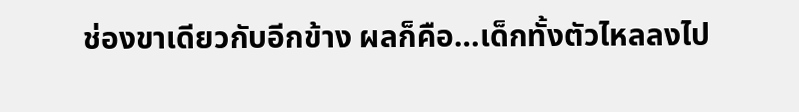ช่องขาเดียวกับอีกข้าง ผลก็คือ…เด็กทั้งตัวไหลลงไป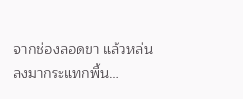จากช่องลอดขา แล้วหล่นลงมากระแทกพื้น…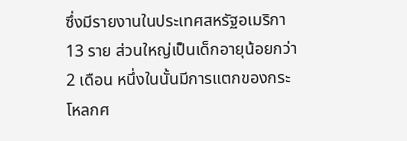ซึ่งมีรายงานในประเทศสหรัฐอเมริกา 13 ราย ส่วนใหญ่เป็นเด็กอายุน้อยกว่า 2 เดือน หนึ่งในนั้นมีการแตกของกระโหลกศ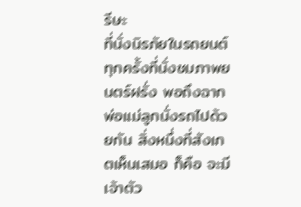รีษะ
ที่นั่งนิรภัยในรถยนต์
ทุกครั้งที่นั่งชมภาพยนตร์ฝรั่ง พอถึงฉากพ่อแม่ลูกนั่งรถไปด้วยกัน สิ่งหนึ่งที่สังเกตเห็นเสมอ ก็คือ จะมีเจ้าตัว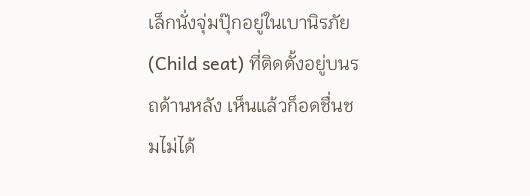เล็กนั่งจุ่มปุ๊กอยู่ในเบานิรภัย (Child seat) ที่ติดตั้งอยู่บนรถด้านหลัง เห็นแล้วก็อดชื่นชมไม่ได้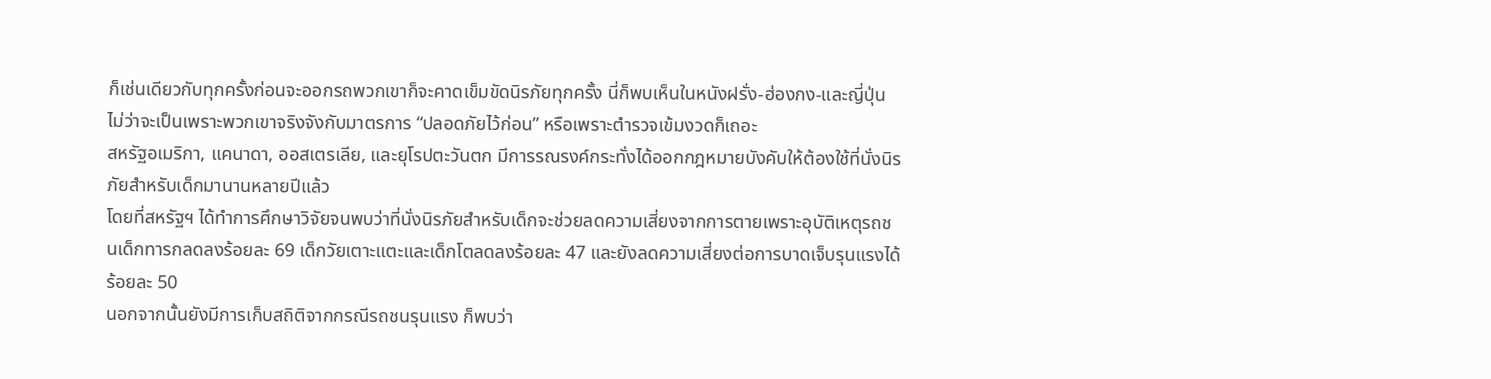ก็เช่นเดียวกับทุกครั้งก่อนจะออกรถพวกเขาก็จะคาดเข็มขัดนิรภัยทุกครั้ง นี่ก็พบเห็นในหนังฝรั่ง-ฮ่องกง-และญี่ปุ่น ไม่ว่าจะเป็นเพราะพวกเขาจริงจังกับมาตรการ “ปลอดภัยไว้ก่อน” หรือเพราะตำรวจเข้มงวดก็เถอะ
สหรัฐอเมริกา, แคนาดา, ออสเตรเลีย, และยุโรปตะวันตก มีการรณรงค์กระทั่งได้ออกกฎหมายบังคับให้ต้องใช้ที่นั่งนิรภัยสำหรับเด็กมานานหลายปีแล้ว
โดยที่สหรัฐฯ ได้ทำการศึกษาวิจัยจนพบว่าที่นั่งนิรภัยสำหรับเด็กจะช่วยลดความเสี่ยงจากการตายเพราะอุบัติเหตุรถชนเด็กทารกลดลงร้อยละ 69 เด็กวัยเตาะแตะและเด็กโตลดลงร้อยละ 47 และยังลดความเสี่ยงต่อการบาดเจ็บรุนแรงได้ร้อยละ 50
นอกจากนั้นยังมีการเก็บสถิติจากกรณีรถชนรุนแรง ก็พบว่า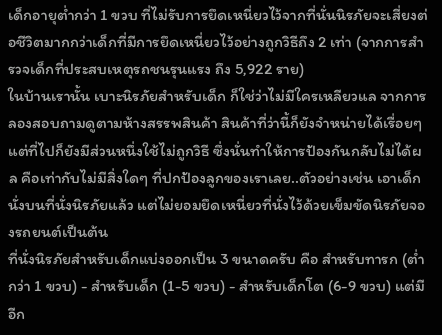เด็กอายุต่ำกว่า 1 ขวบ ที่ไม่รับการยึดเหนี่ยวไว้จากที่นั่นนิรภัยจะเสี่ยงต่อชีวิตมากกว่าเด็กที่มีการยึดเหนี่ยวไว้อย่างถูกวิธีถึง 2 เท่า (จากการสำรวจเด็กที่ประสบเหตุรถชนรุนแรง ถึง 5,922 ราย)
ในบ้านเรานั้น เบาะนิรภัยสำหรับเด็ก ก็ใช่ว่าไม่มีใครเหลียวแล จากการลองสอบถามดูตามห้างสรรพสินค้า สินค้าที่ว่านี้ก็ยังจำหน่ายได้เรื่อยๆ แต่ที่ไปก็ยังมีส่วนหนึ่งใช้ไม่ถูกวิธี ซึ่งนั่นทำให้การป้องกันกลับไม่ได้ผล คือเท่ากับไม่มีสิ่งใดๆ ที่ปกป้องลูกของเราเลย..ตัวอย่างเช่น เอาเด็กนั่งบนที่นั่งนิรภัยแล้ว แต่ไม่ยอมยึดเหนี่ยวที่นั่งไว้ด้วยเข็มขัดนิรภัยจองรถยนต์เป็นต้น
ที่นั่งนิรภัยสำหรับเด็กแบ่งออกเป็น 3 ขนาดครับ คือ สำหรับทารก (ต่ำกว่า 1 ขวบ) - สำหรับเด็ก (1-5 ขวบ) - สำหรับเด็กโต (6-9 ขวบ) แต่มีอีก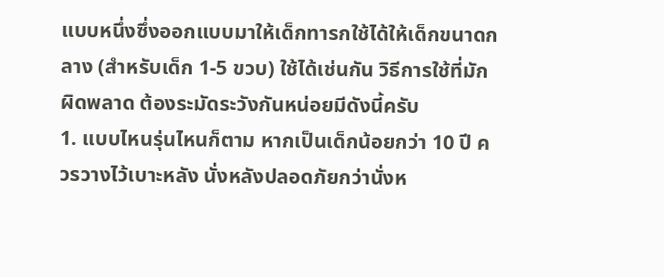แบบหนึ่งซึ่งออกแบบมาให้เด็กทารกใช้ได้ให้เด็กขนาดกลาง (สำหรับเด็ก 1-5 ขวบ) ใช้ได้เช่นกัน วิธีการใช้ที่มักผิดพลาด ต้องระมัดระวังกันหน่อยมีดังนี้ครับ
1. แบบไหนรุ่นไหนก็ตาม หากเป็นเด็กน้อยกว่า 10 ปี ควรวางไว้เบาะหลัง นั่งหลังปลอดภัยกว่านั่งห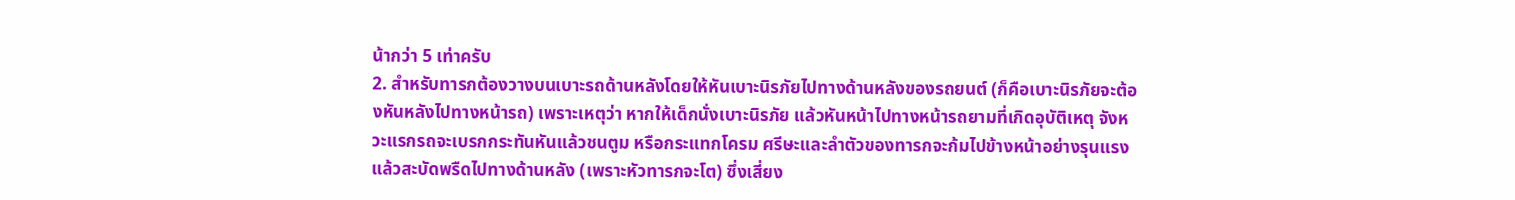น้ากว่า 5 เท่าครับ
2. สำหรับทารกต้องวางบนเบาะรถด้านหลังโดยให้หันเบาะนิรภัยไปทางด้านหลังของรถยนต์ (ก็คือเบาะนิรภัยจะต้องหันหลังไปทางหน้ารถ) เพราะเหตุว่า หากให้เด็กนั่งเบาะนิรภัย แล้วหันหน้าไปทางหน้ารถยามที่เกิดอุบัติเหตุ จังหวะแรกรถจะเบรกกระทันหันแล้วชนตูม หรือกระแทกโครม ศรีษะและลำตัวของทารกจะก้มไปข้างหน้าอย่างรุนแรงแล้วสะบัดพรืดไปทางด้านหลัง (เพราะหัวทารกจะโต) ซึ่งเสี่ยง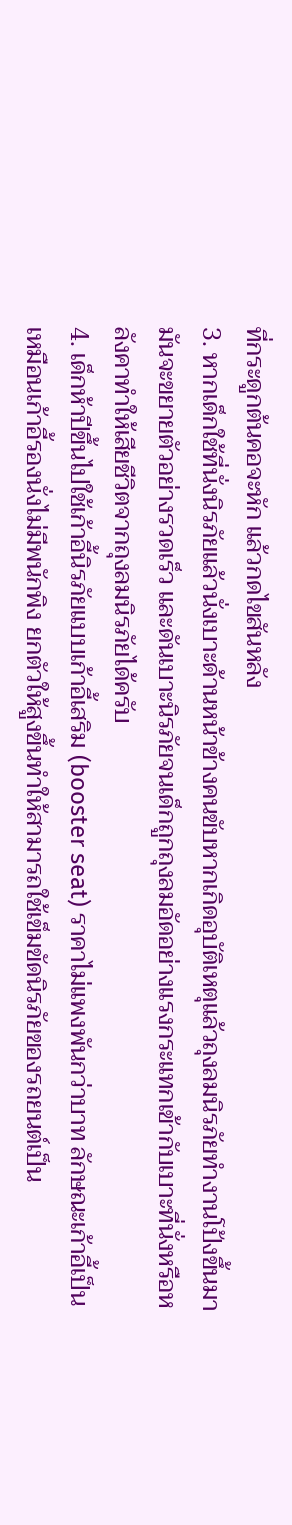ที่กระดูกต้นคอจะหัก แล้วกดไขสันหลัง
3. หากเด็กใช้ที่นั่งนิรภัยแล้วนั่งเบาะด้านหน้าข้างคนขับหากเกิดอุบัติเหตุแล้วถุงลมนิรภัยทำงานโป้งขึ้นมา มันจะขยายตัวอย่างรวดเร็ว และดันเบาะนิรภัยจนเด็กถูกถุงลมอัดอย่างแรงกระแทกเข้ากับเบาะที่นั่งหรือหลังคาทำให้เสียชีวิตจากถุงลมนิรภัยได้ครับ
4. เด็กห้าปีขึ้นไปใช้เก้าอี้นิรภัยแบบเก้าอี้เสริม (booster seat) ราคาไม่แพงพันกว่าบาท ลักษณะเก้าอี้เป็นเหมือนเก้าอี้รองนั่งไม่มีพนักพิง ยกตัวให้สูงขึ้นทำให้สามารถใช้เข็มขัดนิรภัยของรถยนต์เป็น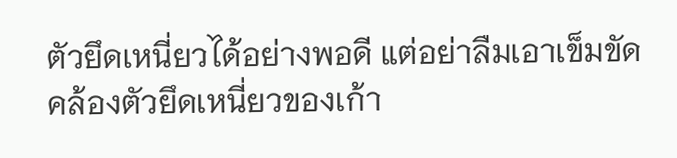ตัวยึดเหนี่ยวได้อย่างพอดี แต่อย่าลืมเอาเข็มขัดคล้องตัวยึดเหนี่ยวของเก้า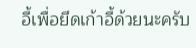อี้เพื่อยึดเก้าอี้ด้วยนะครับ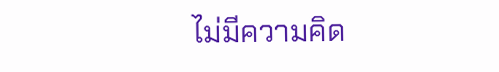ไม่มีความคิด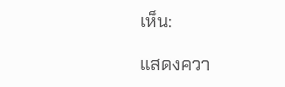เห็น:

แสดงควา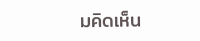มคิดเห็น